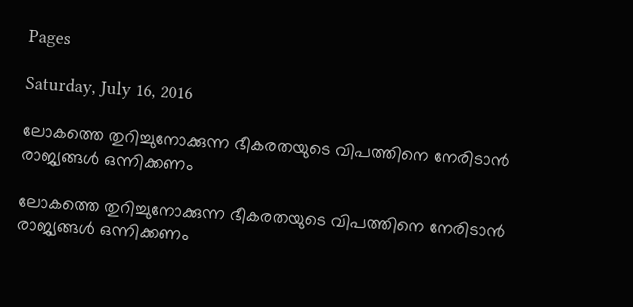Pages

Saturday, July 16, 2016

ലോകത്തെ തുറിച്ചുനോക്കുന്ന ഭീകരതയുടെ വിപത്തിനെ നേരിടാൻ രാജ്യങ്ങൾ ഒന്നിക്കണം

ലോകത്തെ തുറിച്ചുനോക്കുന്ന ഭീകരതയുടെ വിപത്തിനെ നേരിടാൻ രാജ്യങ്ങൾ ഒന്നിക്കണം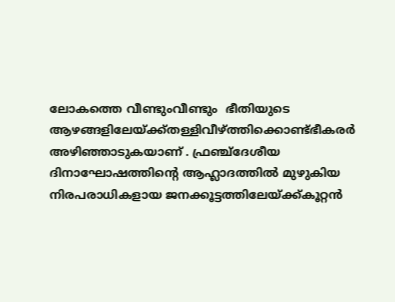ലോകത്തെ വീണ്ടുംവീണ്ടും  ഭീതിയുടെ ആഴങ്ങളിലേയ്ക്ക്തള്ളിവീഴ്ത്തിക്കൊണ്ട്ഭീകരർ അഴിഞ്ഞാടുകയാണ് . ഫ്രഞ്ച്ദേശീയ ദിനാഘോഷത്തിന്റെ ആഹ്ലാദത്തിൽ മുഴുകിയ നിരപരാധികളായ ജനക്കൂട്ടത്തിലേയ്ക്ക്കൂറ്റൻ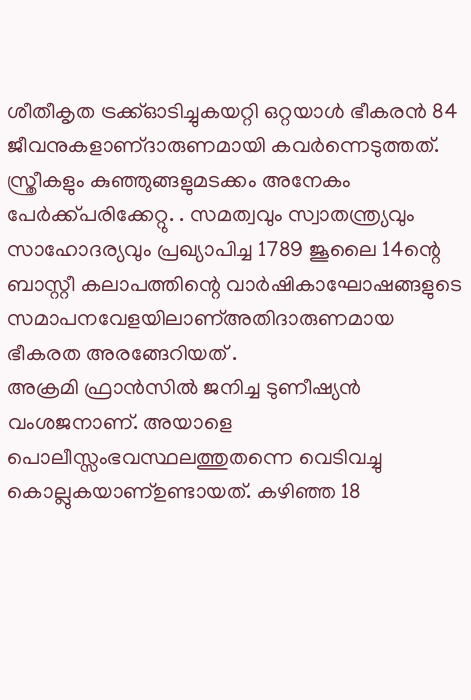ശീതീകൃത ട്രക്ക്ഓടിച്ചുകയറ്റി ഒറ്റയാൾ ഭീകരൻ 84 ജീവനുകളാണ്ദാരുണമായി കവർന്നെടുത്തത്‌. സ്ത്രീകളും കുഞ്ഞുങ്ങളുമടക്കം അനേകം പേർക്ക്പരിക്കേറ്റു. . സമത്വവും സ്വാതന്ത്ര്യവും സാഹോദര്യവും പ്രഖ്യാപിച്ച 1789 ജൂലൈ 14ന്റെ ബാസ്റ്റീ കലാപത്തിന്റെ വാർഷികാഘോഷങ്ങളുടെ സമാപനവേളയിലാണ്അതിദാരുണമായ ഭീകരത അരങ്ങേറിയത് .
അക്രമി ഫ്രാൻസിൽ ജനിച്ച ടുണീഷ്യൻ വംശജനാണ്‌. അയാളെ പൊലീസ്സംഭവസ്ഥലത്തുതന്നെ വെടിവച്ചു കൊല്ലുകയാണ്ഉണ്ടായത്‌. കഴിഞ്ഞ 18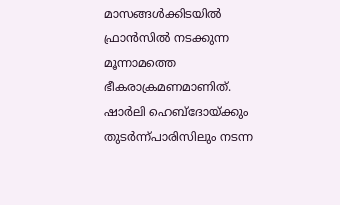മാസങ്ങൾക്കിടയിൽ ഫ്രാൻസിൽ നടക്കുന്ന മൂന്നാമത്തെ ഭീകരാക്രമണമാണിത്‌. ഷാർലി ഹെബ്ദോയ്ക്കും തുടർന്ന്പാരിസിലും നടന്ന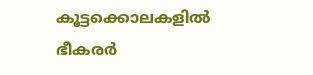കൂട്ടക്കൊലകളിൽ ഭീകരർ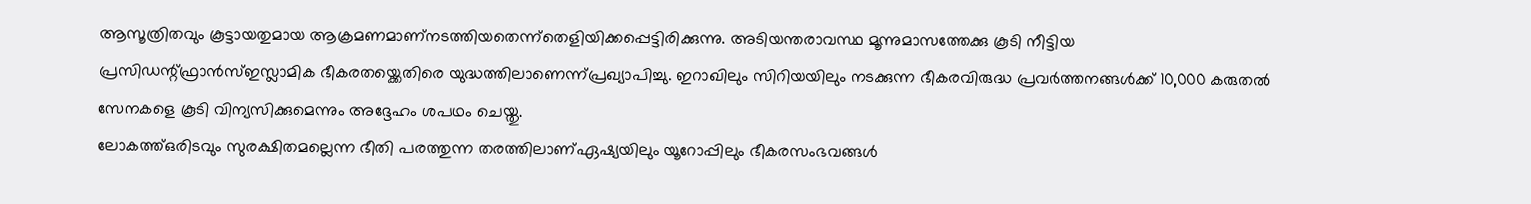ആസൂത്രിതവും കൂട്ടായതുമായ ആക്രമണമാണ്നടത്തിയതെന്ന്തെളിയിക്കപ്പെട്ടിരിക്കുന്നു. അടിയന്തരാവസ്ഥ മൂന്നുമാസത്തേക്കു കൂടി നീട്ടിയ പ്രസിഡന്റ്ഫ്രാൻസ്ഇസ്ലാമിക ഭീകരതയ്ക്കെതിരെ യുദ്ധത്തിലാണെന്ന്പ്രഖ്യാപിച്ചു. ഇറാഖിലും സിറിയയിലും നടക്കുന്ന ഭീകരവിരുദ്ധ പ്രവർത്തനങ്ങൾക്ക്‌ 10,000 കരുതൽ സേനകളെ കൂടി വിന്യസിക്കുമെന്നും അദ്ദേഹം ശപഥം ചെയ്തു.
ലോകത്ത്ഒരിടവും സുരക്ഷിതമല്ലെന്ന ഭീതി പരത്തുന്ന തരത്തിലാണ്ഏഷ്യയിലും യൂറോപ്പിലും ഭീകരസംഭവങ്ങൾ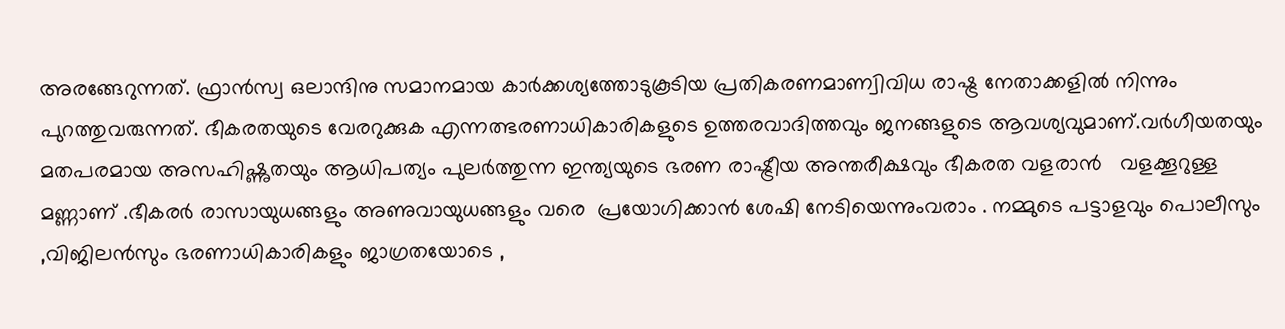അരങ്ങേറുന്നത്‌. ഫ്രാൻസ്വ ഒലാന്ദിനു സമാനമായ കാർക്കശ്യത്തോടുകൂടിയ പ്രതികരണമാണ്വിവിധ രാഷ്ട്ര നേതാക്കളിൽ നിന്നും പുറത്തുവരുന്നത്‌. ഭീകരതയുടെ വേരറുക്കുക എന്നത്ഭരണാധികാരികളുടെ ഉത്തരവാദിത്തവും ജനങ്ങളുടെ ആവശ്യവുമാണ്‌.വർഗീയതയും മതപരമായ അസഹിഷ്ണുതയും ആധിപത്യം പുലർത്തുന്ന ഇന്ത്യയുടെ ഭരണ രാഷ്ട്രീയ അന്തരീക്ഷവും ഭീകരത വളരാൻ   വളക്കൂറുള്ള മണ്ണാണ് .ഭീകരർ രാസായുധങ്ങളും അണുവായുധങ്ങളും വരെ  പ്രയോഗിക്കാൻ ശേഷി നേടിയെന്നുംവരാം . നമ്മുടെ പട്ടാളവും പൊലീസും ,വിജിലൻസും ഭരണാധികാരികളും ജാഗ്രതയോടെ ,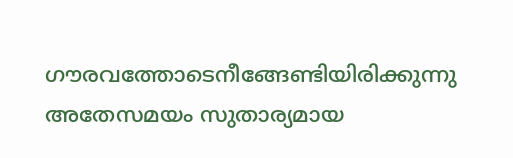ഗൗരവത്തോടെനീങ്ങേണ്ടിയിരിക്കുന്നു അതേസമയം സുതാര്യമായ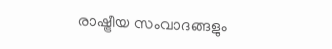രാഷ്ട്രീയ സംവാദങ്ങളും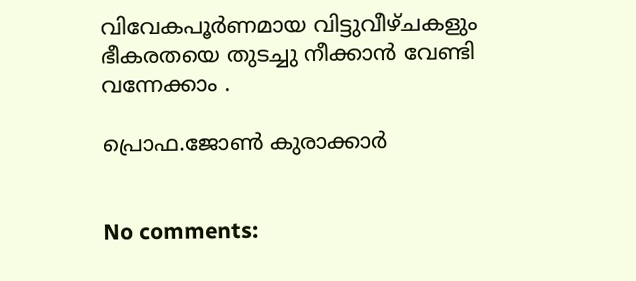വിവേകപൂർണമായ വിട്ടുവീഴ്ചകളും ഭീകരതയെ തുടച്ചു നീക്കാൻ വേണ്ടി വന്നേക്കാം .

പ്രൊഫ.ജോൺ കുരാക്കാർ


No comments: